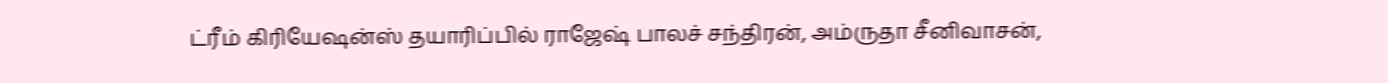ட்ரீம் கிரியேஷன்ஸ் தயாரிப்பில் ராஜேஷ் பாலச் சந்திரன், அம்ருதா சீனிவாசன்,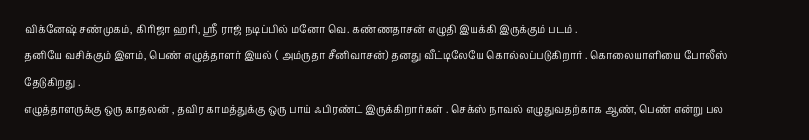விக்னேஷ் சண்முகம், கிரிஜா ஹரி, ஸ்ரீ ராஜ் நடிப்பில் மனோ வெ. கண்ணதாசன் எழுதி இயக்கி இருக்கும் படம் .
தனியே வசிக்கும் இளம், பெண் எழுத்தாளர் இயல் ( அம்ருதா சீனிவாசன்) தனது வீட்டிலேயே கொல்லப்படுகிறார் . கொலையாளியை போலீஸ் தேடுகிறது .
எழுத்தாளருக்கு ஒரு காதலன் , தவிர காமத்துக்கு ஒரு பாய் ஃபிரண்ட் இருக்கிறார்கள் . செக்ஸ் நாவல் எழுதுவதற்காக ஆண், பெண் என்று பல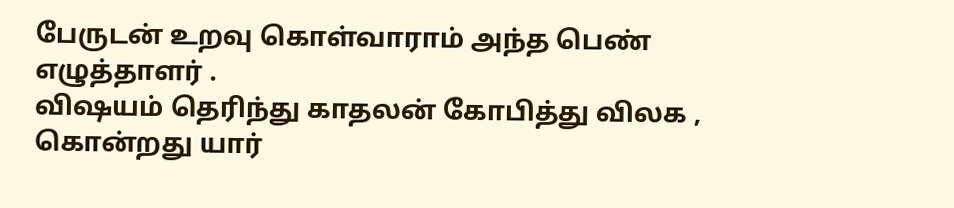பேருடன் உறவு கொள்வாராம் அந்த பெண் எழுத்தாளர் .
விஷயம் தெரிந்து காதலன் கோபித்து விலக , கொன்றது யார்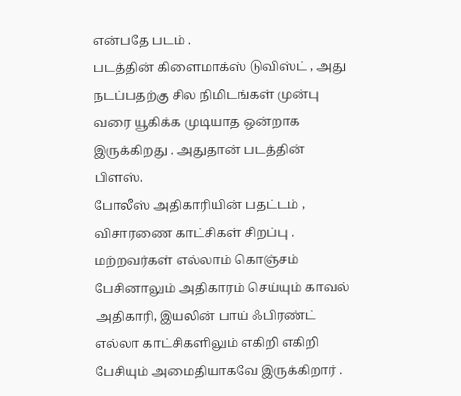என்பதே படம் .
படத்தின் கிளைமாக்ஸ் டுவிஸ்ட் , அது நடப்பதற்கு சில நிமிடங்கள் முன்பு வரை யூகிக்க முடியாத ஒன்றாக இருக்கிறது . அதுதான் படத்தின் பிளஸ்.
போலீஸ் அதிகாரியின் பதட்டம் , விசாரணை காட்சிகள் சிறப்பு .
மற்றவர்கள் எல்லாம் கொஞ்சம் பேசினாலும் அதிகாரம் செய்யும் காவல் அதிகாரி, இயலின் பாய் ஃபிரண்ட் எல்லா காட்சிகளிலும் எகிறி எகிறி பேசியும் அமைதியாகவே இருக்கிறார் .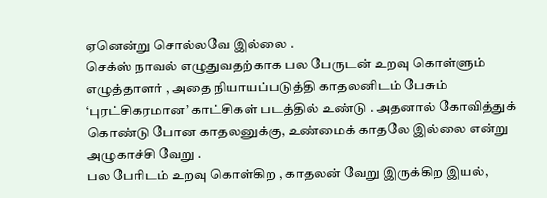ஏனென்று சொல்லவே இல்லை .
செக்ஸ் நாவல் எழுதுவதற்காக பல பேருடன் உறவு கொள்ளும் எழுத்தாளர் , அதை நியாயப்படுத்தி காதலனிடம் பேசும் ‘புரட்சிகரமான’ காட்சிகள் படத்தில் உண்டு . அதனால் கோவித்துக் கொண்டு போன காதலனுக்கு, உண்மைக் காதலே இல்லை என்று அழுகாச்சி வேறு .
பல பேரிடம் உறவு கொள்கிற , காதலன் வேறு இருக்கிற இயல்,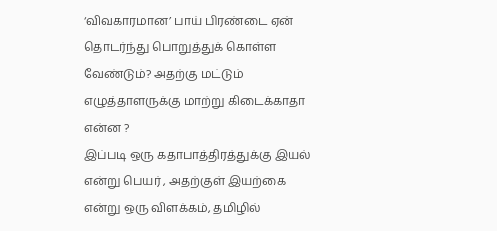‘விவகாரமான’ பாய் பிரண்டை ஏன் தொடர்ந்து பொறுத்துக் கொள்ள வேண்டும்? அதற்கு மட்டும் எழுத்தாளருக்கு மாற்று கிடைக்காதா என்ன ?
இப்படி ஒரு கதாபாத்திரத்துக்கு இயல் என்று பெயர் , அதற்குள் இயற்கை என்று ஒரு விளக்கம், தமிழில்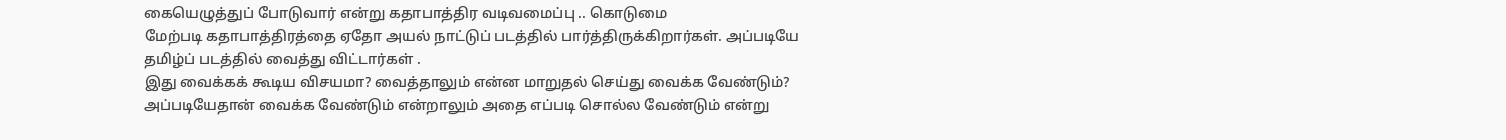கையெழுத்துப் போடுவார் என்று கதாபாத்திர வடிவமைப்பு .. கொடுமை
மேற்படி கதாபாத்திரத்தை ஏதோ அயல் நாட்டுப் படத்தில் பார்த்திருக்கிறார்கள். அப்படியே தமிழ்ப் படத்தில் வைத்து விட்டார்கள் .
இது வைக்கக் கூடிய விசயமா? வைத்தாலும் என்ன மாறுதல் செய்து வைக்க வேண்டும்? அப்படியேதான் வைக்க வேண்டும் என்றாலும் அதை எப்படி சொல்ல வேண்டும் என்று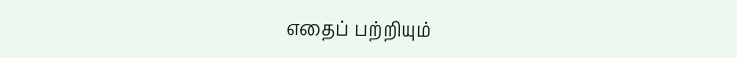எதைப் பற்றியும்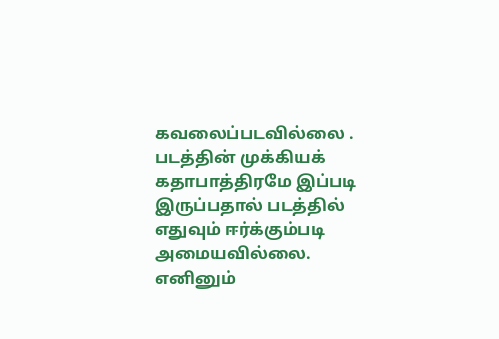கவலைப்படவில்லை .
படத்தின் முக்கியக் கதாபாத்திரமே இப்படி இருப்பதால் படத்தில் எதுவும் ஈர்க்கும்படி அமையவில்லை.
எனினும்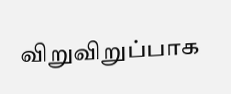விறுவிறுப்பாக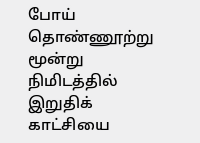போய் தொண்ணூற்று மூன்று நிமிடத்தில் இறுதிக் காட்சியை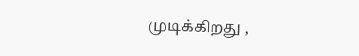முடிக்கிறது ,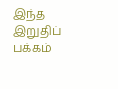இந்த இறுதிப் பக்கம்